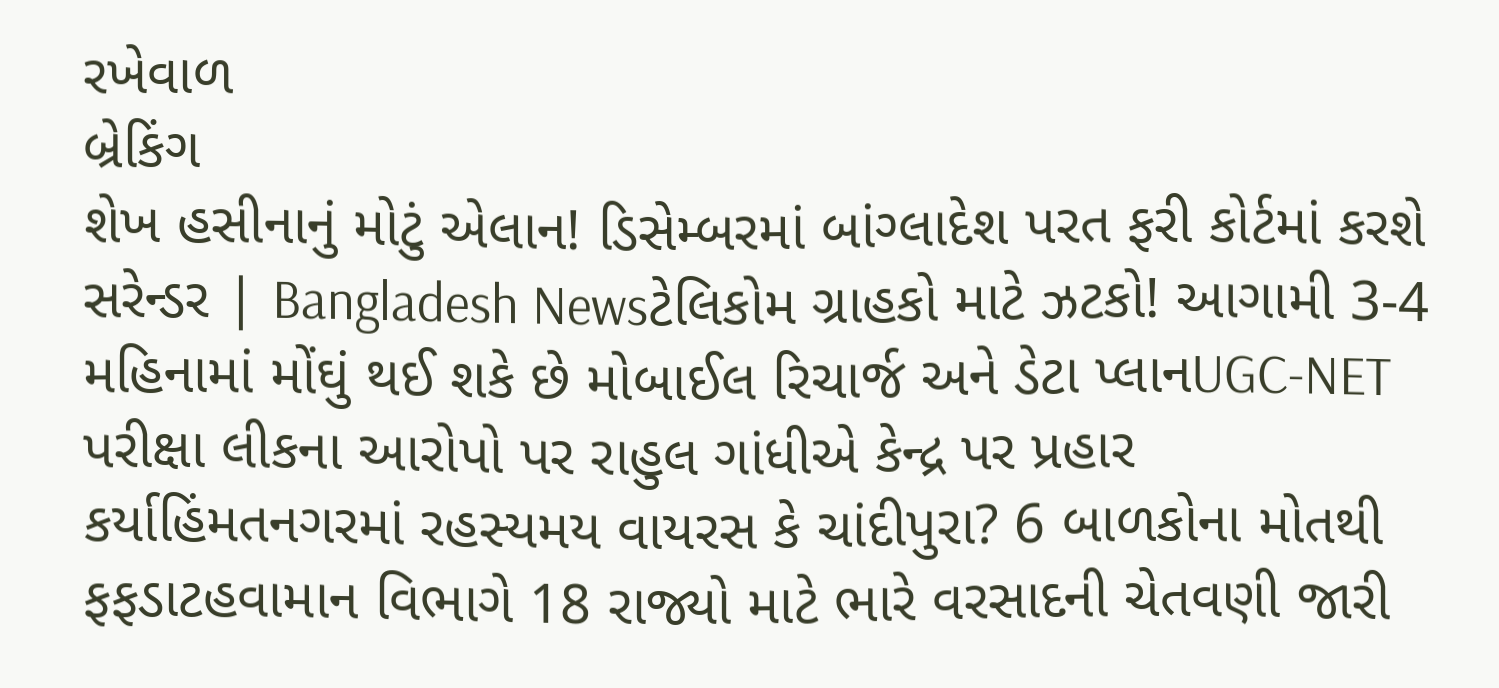રખેવાળ
બ્રેકિંગ
શેખ હસીનાનું મોટું એલાન! ડિસેમ્બરમાં બાંગ્લાદેશ પરત ફરી કોર્ટમાં કરશે સરેન્ડર | Bangladesh Newsટેલિકોમ ગ્રાહકો માટે ઝટકો! આગામી 3-4 મહિનામાં મોંઘું થઈ શકે છે મોબાઈલ રિચાર્જ અને ડેટા પ્લાનUGC-NET પરીક્ષા લીકના આરોપો પર રાહુલ ગાંધીએ કેન્દ્ર પર પ્રહાર કર્યાહિંમતનગરમાં રહસ્યમય વાયરસ કે ચાંદીપુરા? 6 બાળકોના મોતથી ફફડાટહવામાન વિભાગે 18 રાજ્યો માટે ભારે વરસાદની ચેતવણી જારી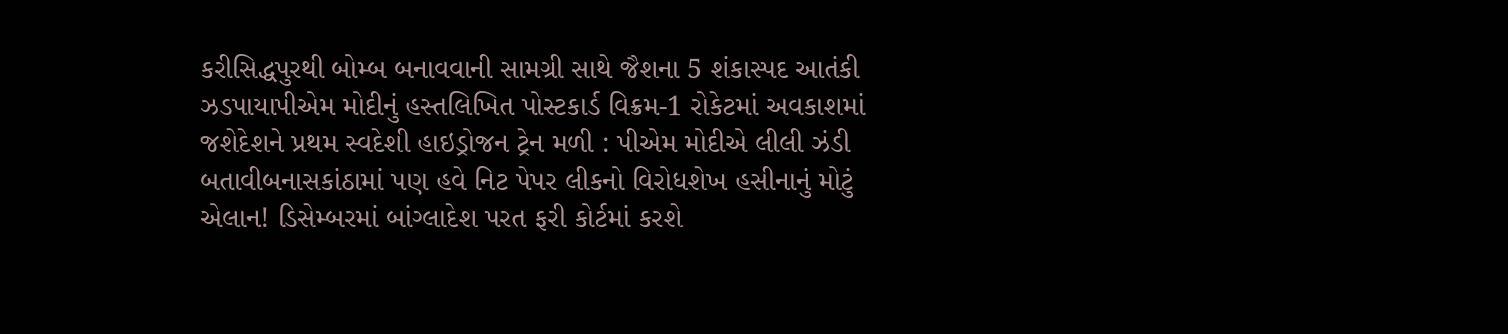કરીસિદ્ધપુરથી બોમ્બ બનાવવાની સામગ્રી સાથે જૈશના 5 શંકાસ્પદ આતંકી ઝડપાયાપીએમ મોદીનું હસ્તલિખિત પોસ્ટકાર્ડ વિક્રમ-1 રોકેટમાં અવકાશમાં જશેદેશને પ્રથમ સ્વદેશી હાઇડ્રોજન ટ્રેન મળી : પીએમ મોદીએ લીલી ઝંડી બતાવીબનાસકાંઠામાં પણ હવે નિટ પેપર લીકનો વિરોધશેખ હસીનાનું મોટું એલાન! ડિસેમ્બરમાં બાંગ્લાદેશ પરત ફરી કોર્ટમાં કરશે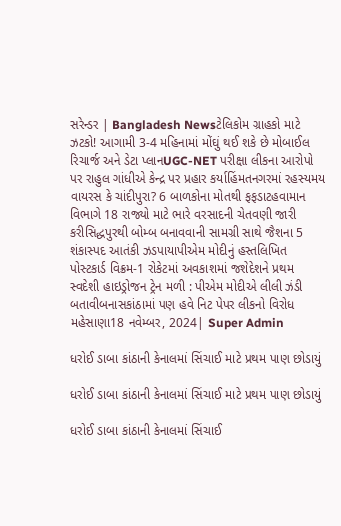સરેન્ડર | Bangladesh Newsટેલિકોમ ગ્રાહકો માટે ઝટકો! આગામી 3-4 મહિનામાં મોંઘું થઈ શકે છે મોબાઈલ રિચાર્જ અને ડેટા પ્લાનUGC-NET પરીક્ષા લીકના આરોપો પર રાહુલ ગાંધીએ કેન્દ્ર પર પ્રહાર કર્યાહિંમતનગરમાં રહસ્યમય વાયરસ કે ચાંદીપુરા? 6 બાળકોના મોતથી ફફડાટહવામાન વિભાગે 18 રાજ્યો માટે ભારે વરસાદની ચેતવણી જારી કરીસિદ્ધપુરથી બોમ્બ બનાવવાની સામગ્રી સાથે જૈશના 5 શંકાસ્પદ આતંકી ઝડપાયાપીએમ મોદીનું હસ્તલિખિત પોસ્ટકાર્ડ વિક્રમ-1 રોકેટમાં અવકાશમાં જશેદેશને પ્રથમ સ્વદેશી હાઇડ્રોજન ટ્રેન મળી : પીએમ મોદીએ લીલી ઝંડી બતાવીબનાસકાંઠામાં પણ હવે નિટ પેપર લીકનો વિરોધ
મહેસાણા18 નવેમ્બર, 2024| Super Admin

ધરોઈ ડાબા કાંઠાની કેનાલમાં સિંચાઈ માટે પ્રથમ પાણ છોડાયું

ધરોઈ ડાબા કાંઠાની કેનાલમાં સિંચાઈ માટે પ્રથમ પાણ છોડાયું

ધરોઈ ડાબા કાંઠાની કેનાલમાં સિંચાઈ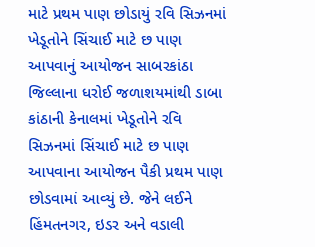માટે પ્રથમ પાણ છોડાયું રવિ સિઝનમાં ખેડૂતોને સિંચાઈ માટે છ પાણ આપવાનું આયોજન સાબરકાંઠા જિલ્લાના ધરોઈ જળાશયમાંથી ડાબા કાંઠાની કેનાલમાં ખેડૂતોને રવિ સિઝનમાં સિંચાઈ માટે છ પાણ આપવાના આયોજન પૈકી પ્રથમ પાણ છોડવામાં આવ્યું છે. જેને લઈને હિંમતનગર, ઇડર અને વડાલી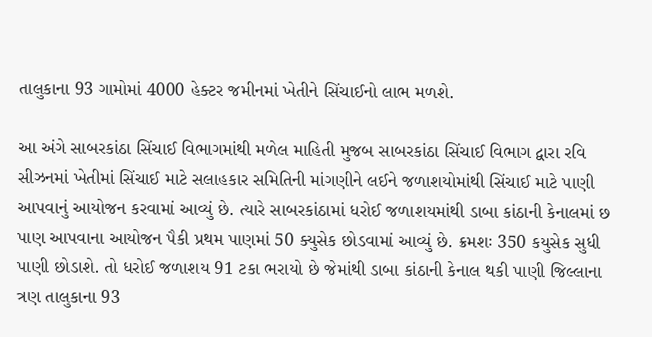તાલુકાના 93 ગામોમાં 4000 હેક્ટર જમીનમાં ખેતીને સિંચાઈનો લાભ મળશે.

આ અંગે સાબરકાંઠા સિંચાઈ વિભાગમાંથી મળેલ માહિતી મુજબ સાબરકાંઠા સિંચાઈ વિભાગ દ્વારા રવિ સીઝનમાં ખેતીમાં સિંચાઈ માટે સલાહકાર સમિતિની માંગણીને લઈને જળાશયોમાંથી સિંચાઈ માટે પાણી આપવાનું આયોજન કરવામાં આવ્યું છે. ત્યારે સાબરકાંઠામાં ધરોઈ જળાશયમાંથી ડાબા કાંઠાની કેનાલમાં છ પાણ આપવાના આયોજન પૈકી પ્રથમ પાણમાં 50 ક્યુસેક છોડવામાં આવ્યું છે. ક્રમશઃ 350 કયુસેક સુધી પાણી છોડાશે. તો ધરોઈ જળાશય 91 ટકા ભરાયો છે જેમાંથી ડાબા કાંઠાની કેનાલ થકી પાણી જિલ્લાના ત્રણ તાલુકાના 93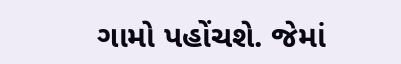ગામો પહોંચશે. જેમાં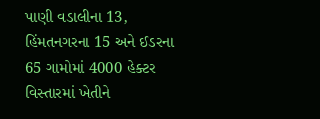પાણી વડાલીના 13, હિંમતનગરના 15 અને ઈડરના 65 ગામોમાં 4000 હેક્ટર વિસ્તારમાં ખેતીને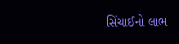સિંચાઈનો લાભ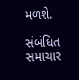મળશે.

સંબંધિત સમાચાર